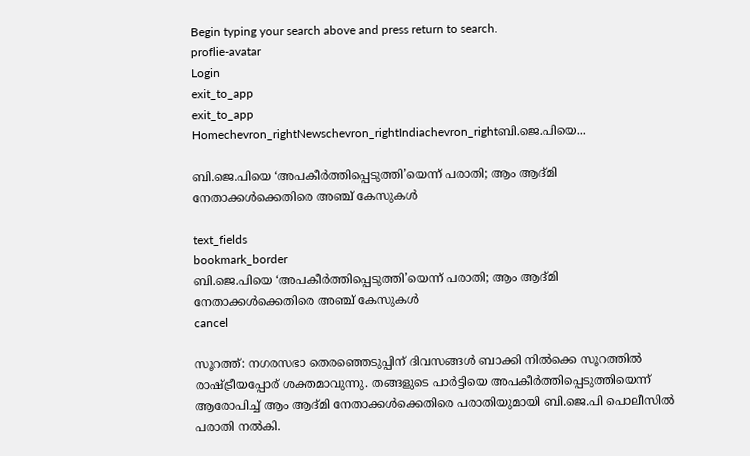Begin typing your search above and press return to search.
proflie-avatar
Login
exit_to_app
exit_to_app
Homechevron_rightNewschevron_rightIndiachevron_rightബി.ജെ.പിയെ...

ബി.ജെ.പിയെ ‘അപകീർത്തിപ്പെടുത്തി’യെന്ന് പരാതി; ആം ആദ്മി നേതാക്കൾക്കെതിരെ അഞ്ച് കേസുകൾ

text_fields
bookmark_border
ബി.ജെ.പിയെ ‘അപകീർത്തിപ്പെടുത്തി’യെന്ന് പരാതി; ആം ആദ്മി നേതാക്കൾക്കെതിരെ അഞ്ച് കേസുകൾ
cancel

സൂറത്ത്: നഗരസഭാ തെരഞ്ഞെടുപ്പിന് ദിവസങ്ങൾ ബാക്കി നിൽക്കെ സൂറത്തിൽ രാഷ്ട്രീയപ്പോര് ശക്തമാവുന്നു. തങ്ങളുടെ പാർട്ടിയെ അപകീർത്തിപ്പെടുത്തിയെന്ന് ആരോപിച്ച് ആം ആദ്മി നേതാക്കൾക്കെതിരെ പരാതിയുമായി ബി.ജെ.പി പൊലീസിൽ പരാതി നൽകി.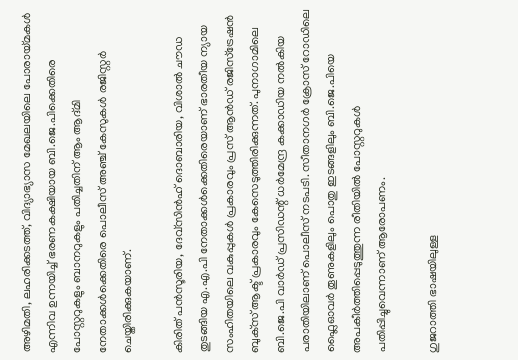അഴിമതി, ലഹരിക്കടത്ത്, വിദ്യാഭ്യാസ മേഖലയിലെ പോരായ്മകൾ എന്നിവ ഉന്നയിച്ച് ഭരണകക്ഷിയായ ബി.ജെ.പിക്കെതിരെ പോസ്റ്ററുകളും ബാനറുകളും പതിച്ചതിന് ആം ആദ്മി നേതാക്കൾക്കെതിരെ പൊലീസ് അഞ്ച് കേസുകൾ രജിസ്റ്റർ ചെയ്തിരിക്കുകയാണ്.

കിരിത് പൻസൂരിയ, ദേവ്‌സിൻഹ് ദൊബാരിയ, വിശാൽ ചൗഡ തുടങ്ങിയ എ.എ.പി നേതാക്കൾക്കെതിരെയാണ് ഭാരതീയ ന്യായ സംഹിതയിലെ വകുപ്പുകൾ പ്രകാരവും പ്രസ് ആൻഡ് രജിസ്‌ട്രേഷൻ ബുക്‌സ് ആക്ട് പ്രകാരവും കേസെടുത്തിരിക്കുന്നത്. പുനാഗാമിലെ ബി.ജെ.പി വാർഡ് പ്രസിഡന്റ് ധർമേന്ദ്ര കക്കാഡിയ നൽകിയ പരാതിയിലാണ് പൊലീസ് നടപടി. സീതാനഗർ ക്രോസ് റോഡിലെ ഫ്ലൈഓവർ തൂണുകളിലും പൊതു ഇടങ്ങളിലും ബി.ജെ.പിയെ അപകീർത്തിപ്പെടുത്തുന്ന രീതിയിൽ പോസ്റ്ററുകൾ പതിപ്പിച്ചുവെന്നാണ് ആരോപണം.

ഗുജറാത്തി ഭാഷയിലുള്ള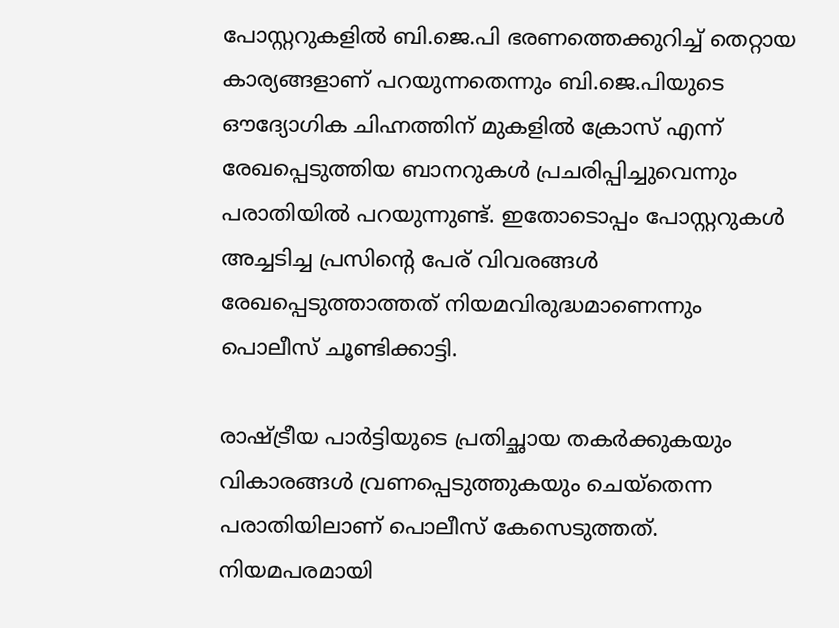പോസ്റ്ററുകളിൽ ബി.ജെ.പി ഭരണത്തെക്കുറിച്ച് തെറ്റായ കാര്യങ്ങളാണ് പറയുന്നതെന്നും ബി.ജെ.പിയുടെ ഔദ്യോഗിക ചിഹ്നത്തിന് മുകളിൽ ക്രോസ് എന്ന് രേഖപ്പെടുത്തിയ ബാനറുകൾ പ്രചരിപ്പിച്ചുവെന്നും പരാതിയിൽ പറയുന്നുണ്ട്. ഇതോടൊപ്പം പോസ്റ്ററുകൾ അച്ചടിച്ച പ്രസിന്റെ പേര് വിവരങ്ങൾ രേഖപ്പെടുത്താത്തത് നിയമവിരുദ്ധമാണെന്നും പൊലീസ് ചൂണ്ടിക്കാട്ടി.

രാഷ്ട്രീയ പാർട്ടിയുടെ പ്രതിച്ഛായ തകർക്കുകയും വികാരങ്ങൾ വ്രണപ്പെടുത്തുകയും ചെയ്തെന്ന പരാതിയിലാണ് പൊലീസ് കേസെടുത്തത്. നിയമപരമായി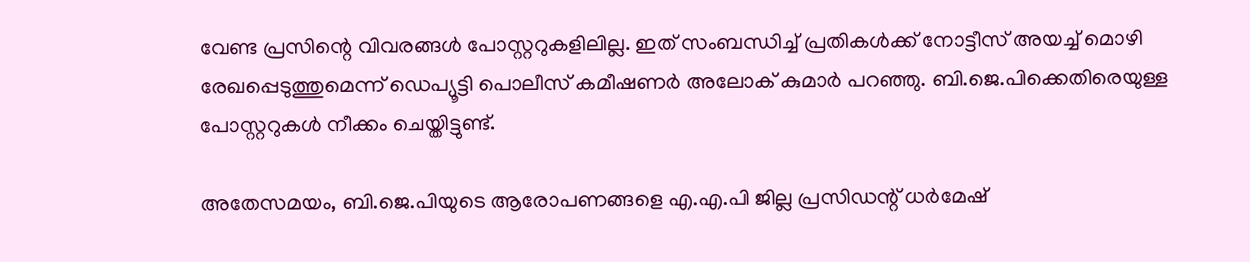വേണ്ട പ്രസിന്റെ വിവരങ്ങൾ പോസ്റ്ററുകളിലില്ല. ഇത് സംബന്ധിച്ച് പ്രതികൾക്ക് നോട്ടീസ് അയച്ച് മൊഴി രേഖപ്പെടുത്തുമെന്ന് ഡെപ്യൂട്ടി പൊലീസ് കമീഷണർ അലോക് കുമാർ പറഞ്ഞു. ബി.ജെ.പിക്കെതിരെയുള്ള പോസ്റ്ററുകൾ നീക്കം ചെയ്തിട്ടുണ്ട്.

അതേസമയം, ബി.ജെ.പിയുടെ ആരോപണങ്ങളെ എ.എ.പി ജില്ല പ്രസിഡന്റ് ധർമേഷ്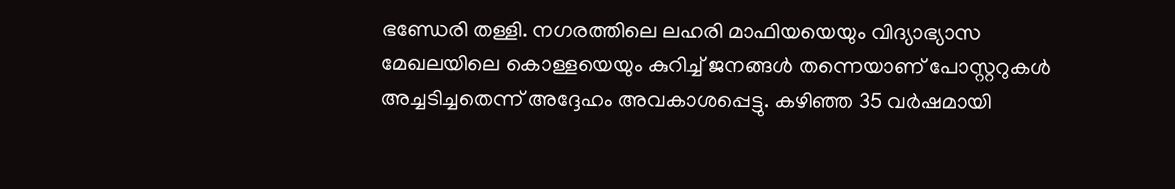ഭണ്ഡേരി തള്ളി. നഗരത്തിലെ ലഹരി മാഫിയയെയും വിദ്യാഭ്യാസ മേഖലയിലെ കൊള്ളയെയും കുറിച്ച് ജനങ്ങൾ തന്നെയാണ് പോസ്റ്ററുകൾ അച്ചടിച്ചതെന്ന് അദ്ദേഹം അവകാശപ്പെട്ടു. കഴിഞ്ഞ 35 വർഷമായി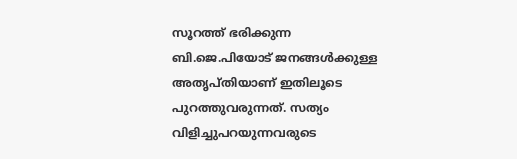സൂറത്ത് ഭരിക്കുന്ന ബി.ജെ.പിയോട് ജനങ്ങൾക്കുള്ള അതൃപ്തിയാണ് ഇതിലൂടെ പുറത്തുവരുന്നത്. സത്യം വിളിച്ചുപറയുന്നവരുടെ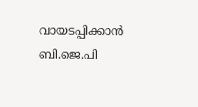വായടപ്പിക്കാൻ ബി.ജെ.പി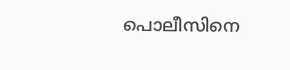പൊലീസിനെ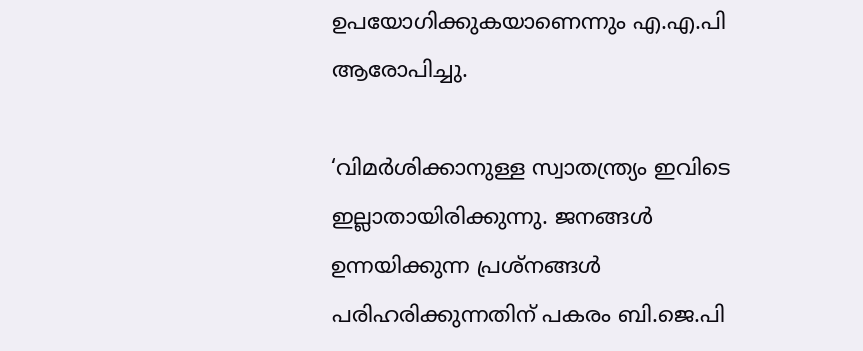ഉപയോഗിക്കുകയാണെന്നും എ.എ.പി ആരോപിച്ചു.

‘വിമർശിക്കാനുള്ള സ്വാതന്ത്ര്യം ഇവിടെ ഇല്ലാതായിരിക്കുന്നു. ജനങ്ങൾ ഉന്നയിക്കുന്ന പ്രശ്നങ്ങൾ പരിഹരിക്കുന്നതിന് പകരം ബി.ജെ.പി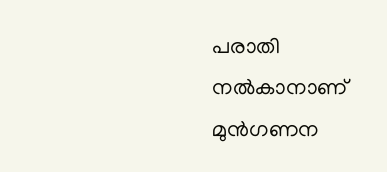പരാതി നൽകാനാണ് മുൻഗണന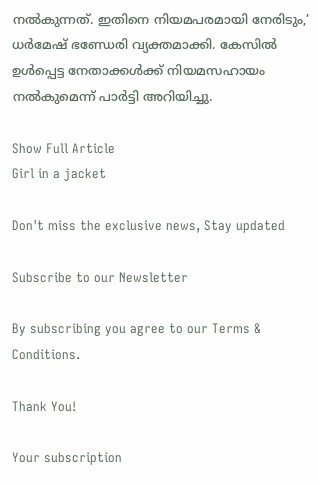നൽകുന്നത്. ഇതിനെ നിയമപരമായി നേരിടും,’ ധർമേഷ് ഭണ്ഡേരി വ്യക്തമാക്കി. കേസിൽ ഉൾപ്പെട്ട നേതാക്കൾക്ക് നിയമസഹായം നൽകുമെന്ന് പാർട്ടി അറിയിച്ചു.

Show Full Article
Girl in a jacket

Don't miss the exclusive news, Stay updated

Subscribe to our Newsletter

By subscribing you agree to our Terms & Conditions.

Thank You!

Your subscription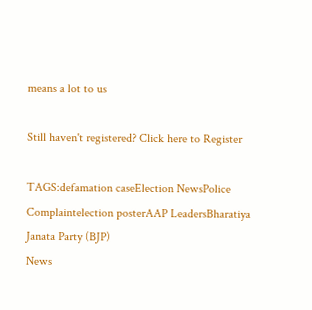means a lot to us

Still haven't registered? Click here to Register

TAGS:defamation caseElection NewsPolice Complaintelection posterAAP LeadersBharatiya Janata Party (BJP)
News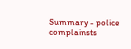Summary - police complainsts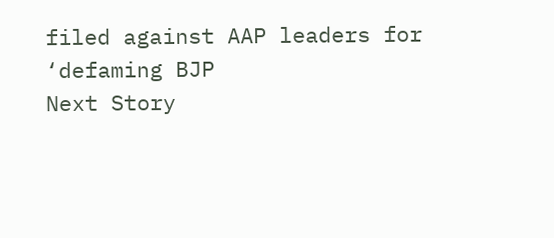filed against AAP leaders for ‘defaming BJP
Next Story